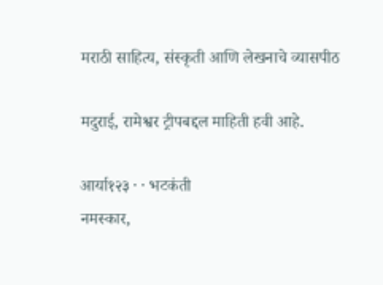मराठी साहित्य, संस्कृती आणि लेखनाचे व्यासपीठ

मदुराई, रामेश्वर ट्रीपबद्दल माहिती हवी आहे.

आर्या१२३ · · भटकंती
नमस्कार,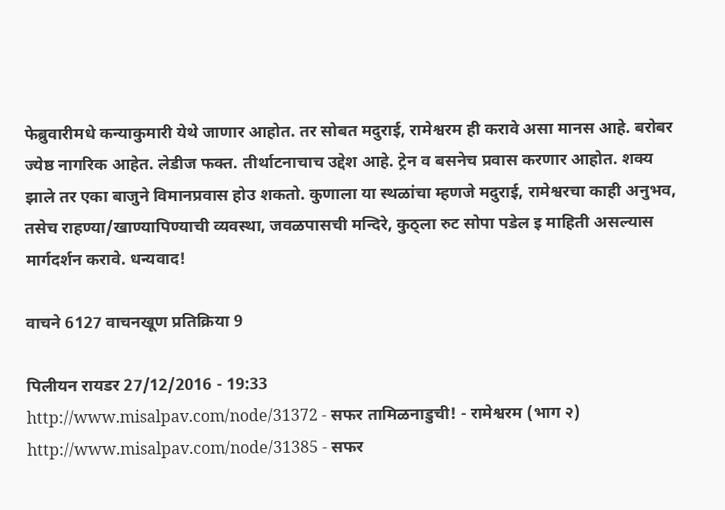फेब्रुवारीमधे कन्याकुमारी येथे जाणार आहोत. तर सोबत मदुराई, रामेश्वरम ही करावे असा मानस आहे. बरोबर ज्येष्ठ नागरिक आहेत. लेडीज फक्त. तीर्थाटनाचाच उद्देश आहे. ट्रेन व बसनेच प्रवास करणार आहोत. शक्य झाले तर एका बाजुने विमानप्रवास होउ शकतो. कुणाला या स्थळांचा म्हणजे मदुराई, रामेश्वरचा काही अनुभव, तसेच राहण्या/खाण्यापिण्याची व्यवस्था, जवळपासची मन्दिरे, कुठ्ला रुट सोपा पडेल इ माहिती असल्यास मार्गदर्शन करावे. धन्यवाद!

वाचने 6127 वाचनखूण प्रतिक्रिया 9

पिलीयन रायडर 27/12/2016 - 19:33
http://www.misalpav.com/node/31372 - सफर तामिळनाडुची! - रामेश्वरम (भाग २) http://www.misalpav.com/node/31385 - सफर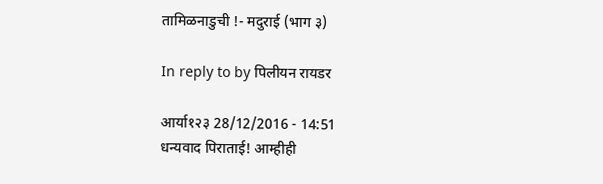तामिळनाडुची !- मदुराई (भाग ३)

In reply to by पिलीयन रायडर

आर्या१२३ 28/12/2016 - 14:51
धन्यवाद पिराताई! आम्हीही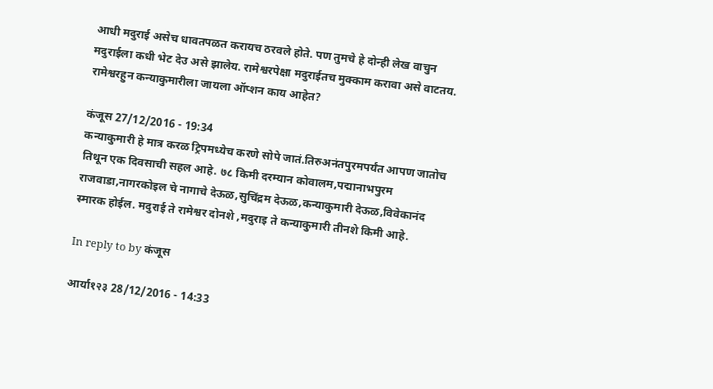आधी मदुराई असेच धावतपळत करायच ठरवले होते. पण तुमचे हे दोन्ही लेख वाचुन मदुराईला कधी भेट देउ असे झालेय. रामेश्वरपेक्षा मदुराईतच मुक्काम करावा असे वाटतय. रामेश्वरहुन कन्याकुमारीला जायला ऑप्शन काय आहेत?

कंजूस 27/12/2016 - 19:34
कन्याकुमारी हे मात्र करळ ट्रिपमध्येच करणे सोपे जातं.तिरुअनंतपुरमपर्यंत आपण जातोच तिथून एक दिवसाची सहल आहे. ७८ किमी दरम्यान कोवालम,पद्मानाभपुरम राजवाडा,नागरकोइल चे नागाचे देऊळ,सुचिंद्रम देऊळ,कन्याकुमारी देऊळ,विवेकानंद स्मारक होईल. मदुराई ते रामेश्वर दोनशे ,मदुराइ ते कन्याकुमारी तीनशे किमी आहे.

In reply to by कंजूस

आर्या१२३ 28/12/2016 - 14:33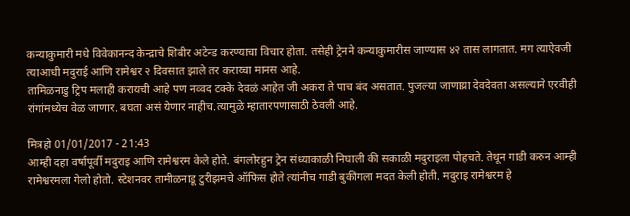कन्याकुमारी मधे विवेकानन्द केन्द्राचे शिबीर अटेन्ड करण्याचा विचार होता. तसेही ट्रेनने कन्याकुमारीस जाण्यास ४२ तास लागतात. मग त्याऐवजी त्याआधी मदुराई आणि रामेश्वर २ दिवसात झाले तर कराय्चा मानस आहे.
तामिळनाडु ट्रिप मलाही करायची आहे पण नव्वद टक्के देवळं आहेत जी अकरा ते पाच बंद असतात. पुजल्या जाणाय्रा देवदेवता असल्याने एरवीही रांगांमध्येच वेळ जाणार. बघता असं येणार नाहीच.त्यामुळे म्हातारपणासाठी ठेवली आहे.

मित्रहो 01/01/2017 - 21:43
आम्ही दहा वर्षापूर्वी मदुराइ आणि रामेश्वरम केले होते. बंगलोरहुन ट्रेन संध्याकाळी निघाली की सकाळी मदुराइला पोहचते. तेथून गाडी करुन आम्ही रामेश्वरमला गेलो होतो. स्टेशनवर तामीळनाडू टुरीझमचे ऑफिस होते त्यांनीच गाडी बुकींगला मदत केली होती. मदुराइ रामेश्वरम हे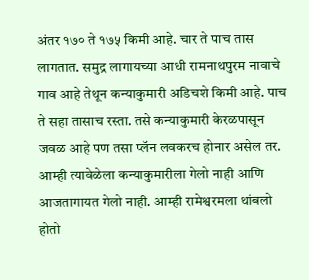अंतर १७० ते १७५ किमी आहे. चार ते पाच तास लागतात. समुद्र लागायच्या आधी रामनाथपुरम नावाचे गाव आहे तेथून कन्याकुमारी अडिचशे किमी आहे. पाच ते सहा तासाच रस्ता. तसे कन्याकुमारी केरळपासून जवळ आहे पण तसा प्लॅन लवकरच होनार असेल तर. आम्ही त्यावेळेला कन्याकुमारीला गेलो नाही आणि आजतागायत गेलो नाही. आम्ही रामेश्वरमला थांबलो होतो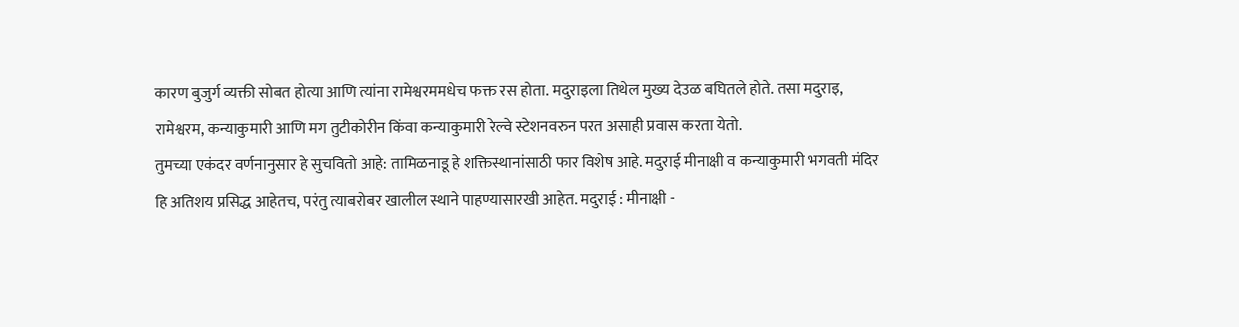कारण बुजुर्ग व्यक्ती सोबत होत्या आणि त्यांना रामेश्वरममधेच फक्त रस होता. मदुराइला तिथेल मुख्य देउळ बघितले होते. तसा मदुराइ, रामेश्वरम, कन्याकुमारी आणि मग तुटीकोरीन किंवा कन्याकुमारी रेल्वे स्टेशनवरुन परत असाही प्रवास करता येतो.
तुमच्या एकंदर वर्णनानुसार हे सुचवितो आहे: तामिळनाडू हे शक्तिस्थानांसाठी फार विशेष आहे. मदुराई मीनाक्षी व कन्याकुमारी भगवती मंदिर हि अतिशय प्रसिद्ध आहेतच, परंतु त्याबरोबर खालील स्थाने पाहण्यासारखी आहेत. मदुराई : मीनाक्षी -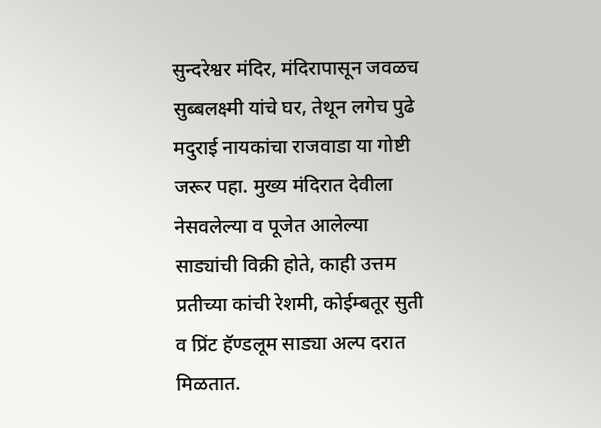सुन्दरेश्वर मंदिर, मंदिरापासून जवळच सुब्बलक्ष्मी यांचे घर, तेथून लगेच पुढे मदुराई नायकांचा राजवाडा या गोष्टी जरूर पहा. मुख्य मंदिरात देवीला नेसवलेल्या व पूजेत आलेल्या साड्यांची विक्री होते, काही उत्तम प्रतीच्या कांची रेशमी, कोईम्बतूर सुती व प्रिंट हॅण्डलूम साड्या अल्प दरात मिळतात.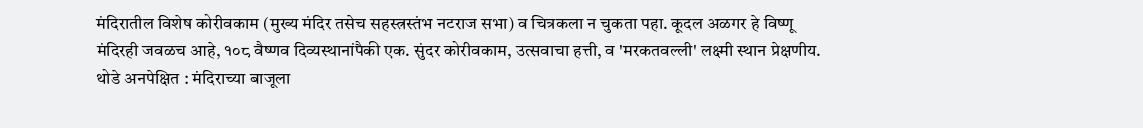मंदिरातील विशेष कोरीवकाम (मुख्य मंदिर तसेच सहस्त्रस्तंभ नटराज सभा) व चित्रकला न चुकता पहा. कूदल अळगर हे विष्णू मंदिरही जवळच आहे, १०८ वैष्णव दिव्यस्थानांपैकी एक. सुंदर कोरीवकाम, उत्सवाचा हत्ती, व 'मरकतवल्ली' लक्ष्मी स्थान प्रेक्षणीय. थोडे अनपेक्षित : मंदिराच्या बाजूला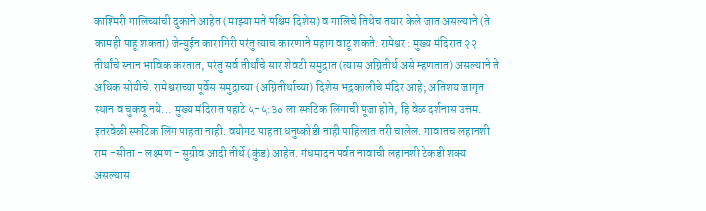काश्मिरी गालिच्यांची दुकाने आहेत (माझ्या मते पश्चिम दिशेस) व गालिचे तिथेच तयार केले जात असल्याने (ते कामही पाहू शकता) जेन्युईन कारागिरी परंतु त्याच कारणाने महाग वाटू शकते. रामेश्वर : मुख्य मंदिरात २२ तीर्थांचे स्नान भाविक करतात, परंतु सर्व तीर्थांचे सार शेवटी समुद्रात (त्यास अग्नितीर्थ असे म्हणतात) असल्याने ते अधिक सोयीचे. रामेश्वराच्या पूर्वेस समुद्राच्या (अग्नितीर्थाच्या) दिशेस भद्रकालीचे मंदिर आहे; अतिशय जागृत स्थान व चुकवू नये... मुख्य मंदिरात पहाटे ५-५:३० ला स्फटिक लिंगाची पूजा होते, हि वेळ दर्शनास उत्तम. इतरवेळी स्फटिक लिंग पाहता नाही. वयोगट पाहता धनुष्कोडी नाही पाहिलात तरी चालेल. गावातच लहानशी राम -सीता - लक्ष्मण - सुग्रीव आदी तीर्थे (कुंड) आहेत. गंधमादन पर्वत नावाची लहानशी टेकडी शक्य असल्यास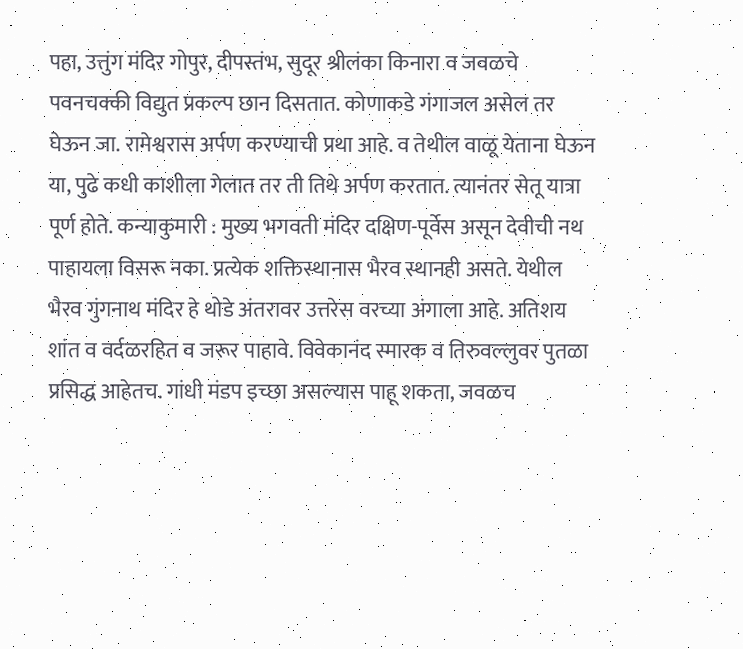पहा, उत्तुंग मंदिर गोपुर, दीपस्तंभ, सुदूर श्रीलंका किनारा व जवळचे पवनचक्की विद्युत प्रकल्प छान दिसतात. कोणाकडे गंगाजल असेल तर घेऊन जा. रामेश्वरास अर्पण करण्याची प्रथा आहे. व तेथील वाळू येताना घेऊन या, पुढे कधी काशीला गेलात तर ती तिथे अर्पण करतात. त्यानंतर सेतू यात्रा पूर्ण होते. कन्याकुमारी : मुख्य भगवती मंदिर दक्षिण-पूर्वेस असून देवीची नथ पाहायला विसरू नका. प्रत्येक शक्तिस्थानास भैरव स्थानही असते. येथील भैरव गुंगनाथ मंदिर हे थोडे अंतरावर उत्तरेस वरच्या अंगाला आहे. अतिशय शांत व वर्दळरहित व जरूर पाहावे. विवेकानंद स्मारक व तिरुवल्लुवर पुतळा प्रसिद्ध आहेतच. गांधी मंडप इच्छा असल्यास पाहू शकता, जवळच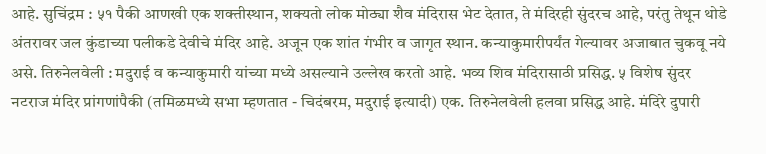आहे. सुचिंद्रम : ५१ पैकी आणखी एक शक्तीस्थान, शक्यतो लोक मोठ्या शैव मंदिरास भेट देतात, ते मंदिरही सुंदरच आहे, परंतु तेथून थोडे अंतरावर जल कुंडाच्या पलीकडे देवीचे मंदिर आहे. अजून एक शांत गंभीर व जागृत स्थान. कन्याकुमारीपर्यंत गेल्यावर अजाबात चुकवू नये असे. तिरुनेलवेली : मदुराई व कन्याकुमारी यांच्या मध्ये असल्याने उल्लेख करतो आहे. भव्य शिव मंदिरासाठी प्रसिद्ध. ५ विशेष सुंदर नटराज मंदिर प्रांगणांपैकी (तमिळमध्ये सभा म्हणतात - चिदंबरम, मदुराई इत्यादी) एक. तिरुनेलवेली हलवा प्रसिद्ध आहे. मंदिरे दुपारी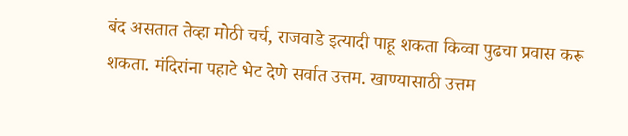बंद असतात तेव्हा मोठी चर्च, राजवाडे इत्यादी पाहू शकता किव्वा पुढचा प्रवास करू शकता. मंदिरांना पहाटे भेट देणे सर्वात उत्तम. खाण्यासाठी उत्तम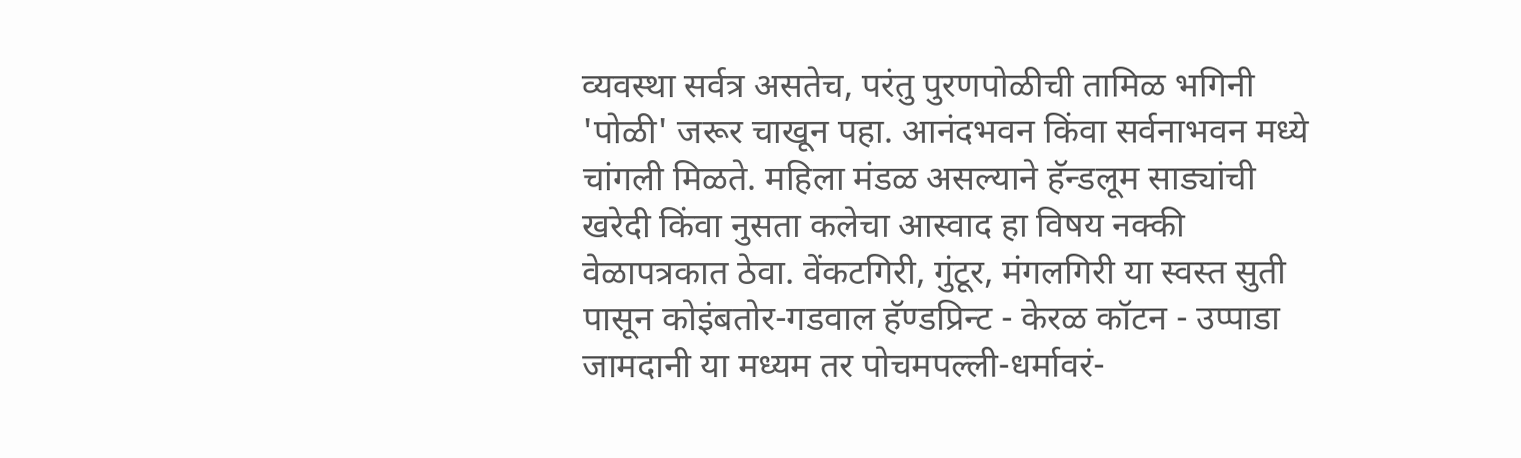व्यवस्था सर्वत्र असतेच, परंतु पुरणपोळीची तामिळ भगिनी 'पोळी' जरूर चाखून पहा. आनंदभवन किंवा सर्वनाभवन मध्ये चांगली मिळते. महिला मंडळ असल्याने हॅन्डलूम साड्यांची खरेदी किंवा नुसता कलेचा आस्वाद हा विषय नक्की वेळापत्रकात ठेवा. वेंकटगिरी, गुंटूर, मंगलगिरी या स्वस्त सुती पासून कोइंबतोर-गडवाल हॅण्डप्रिन्ट - केरळ कॉटन - उप्पाडा जामदानी या मध्यम तर पोचमपल्ली-धर्मावरं-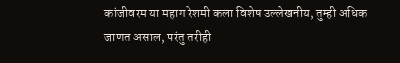कांजीवरम या महाग रेशमी कला विशेष उल्लेखनीय, तुम्ही अधिक जाणत असाल, परंतु तरीही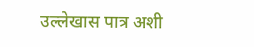उल्लेखास पात्र अशी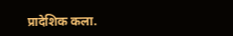प्रादेशिक कला.